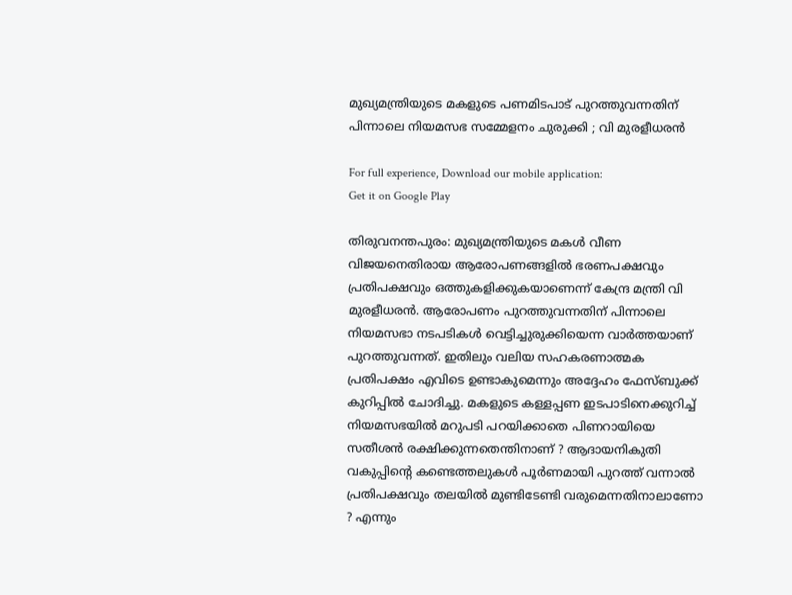മുഖ്യമന്ത്രിയുടെ മകളുടെ പണമിടപാട് പുറത്തുവന്നതിന് പിന്നാലെ നിയമസഭ സമ്മേളനം ചുരുക്കി ; വി മുരളീധരൻ

For full experience, Download our mobile application:
Get it on Google Play

തിരുവനന്തപുരം: മുഖ്യമന്ത്രിയുടെ മകൾ വീണ വിജയനെതിരായ ആരോപണങ്ങളിൽ ഭരണപക്ഷവും പ്രതിപക്ഷവും ഒത്തുകളിക്കുകയാണെന്ന് കേന്ദ്ര മന്ത്രി വി മുരളീധരൻ. ആരോപണം പുറത്തുവന്നതിന് പിന്നാലെ നിയമസഭാ നടപടികൾ വെട്ടിച്ചുരുക്കിയെന്ന വാർത്തയാണ് പുറത്തുവന്നത്. ഇതിലും വലിയ സഹകരണാത്മക പ്രതിപക്ഷം എവിടെ ഉണ്ടാകുമെന്നും അദ്ദേഹം ഫേസ്ബുക്ക് കുറിപ്പിൽ ചോദിച്ചു. മകളുടെ കള്ളപ്പണ ഇടപാടിനെക്കുറിച്ച് നിയമസഭയിൽ മറുപടി പറയിക്കാതെ പിണറായിയെ സതീശൻ രക്ഷിക്കുന്നതെന്തിനാണ് ? ആദായനികുതി വകുപ്പിൻ്റെ കണ്ടെത്തലുകൾ പൂർണമായി പുറത്ത് വന്നാൽ പ്രതിപക്ഷവും തലയിൽ മുണ്ടിടേണ്ടി വരുമെന്നതിനാലാണോ ? എന്നും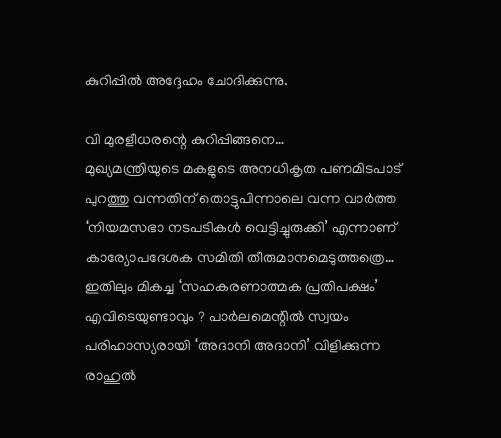കുറിപ്പിൽ അദ്ദേഹം ചോദിക്കുന്നു.

വി മുരളീധരന്റെ കുറിപ്പിങ്ങനെ…
മുഖ്യമന്ത്രിയുടെ മകളുടെ അനധികൃത പണമിടപാട് പുറത്തു വന്നതിന് തൊട്ടുപിന്നാലെ വന്ന വാർത്ത ‘നിയമസഭാ നടപടികൾ വെട്ടിച്ചുരുക്കി’ എന്നാണ്  കാര്യോപദേശക സമിതി തീരുമാനമെടുത്തത്രെ… ഇതിലും മികച്ച ‘സഹകരണാത്മക പ്രതിപക്ഷം’ എവിടെയുണ്ടാവും ? പാർലമെന്റിൽ സ്വയം പരിഹാസ്യരായി ‘അദാനി അദാനി’ വിളിക്കുന്ന രാഹുൽ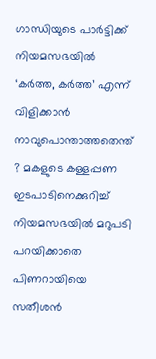ഗാന്ധിയുടെ പാർട്ടിക്ക് നിയമസഭയിൽ ‘കർത്ത, കർത്ത’ എന്ന് വിളിക്കാൻ നാവുപൊന്താത്തതെന്ത് ? മകളുടെ കള്ളപ്പണ ഇടപാടിനെക്കുറിച്ച് നിയമസഭയിൽ മറുപടി പറയിക്കാതെ പിണറായിയെ സതീശൻ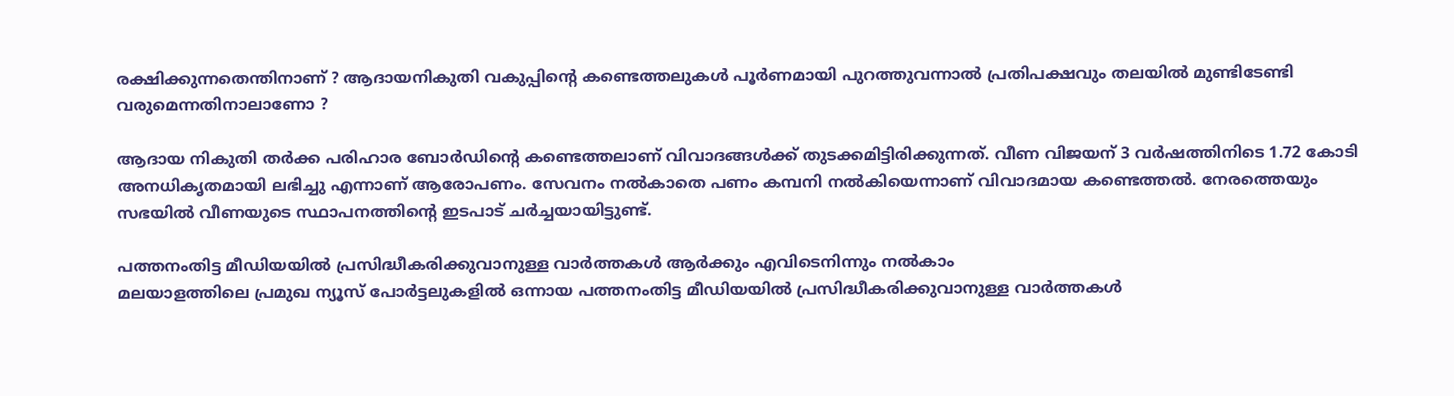രക്ഷിക്കുന്നതെന്തിനാണ് ? ആദായനികുതി വകുപ്പിന്റെ കണ്ടെത്തലുകൾ പൂർണമായി പുറത്തുവന്നാൽ പ്രതിപക്ഷവും തലയിൽ മുണ്ടിടേണ്ടി വരുമെന്നതിനാലാണോ ?

ആദായ നികുതി തർക്ക പരിഹാര ബോർഡിന്റെ കണ്ടെത്തലാണ് വിവാദങ്ങൾക്ക് തുടക്കമിട്ടിരിക്കുന്നത്. വീണ വിജയന് 3 വർഷത്തിനിടെ 1.72 കോടി അനധികൃതമായി ലഭിച്ചു എന്നാണ് ആരോപണം. സേവനം നൽകാതെ പണം കമ്പനി നൽകിയെന്നാണ് വിവാദമായ കണ്ടെത്തൽ. നേരത്തെയും സഭയിൽ വീണയുടെ സ്ഥാപനത്തിന്റെ ഇടപാട് ചർച്ചയായിട്ടുണ്ട്.

പത്തനംതിട്ട മീഡിയയില്‍ പ്രസിദ്ധീകരിക്കുവാനുള്ള വാര്‍ത്തകള്‍ ആര്‍ക്കും എവിടെനിന്നും നല്‍കാം
മലയാളത്തിലെ പ്രമുഖ ന്യൂസ് പോര്‍ട്ടലുകളില്‍ ഒന്നായ പത്തനംതിട്ട മീഡിയയില്‍ പ്രസിദ്ധീകരിക്കുവാനുള്ള വാര്‍ത്തകള്‍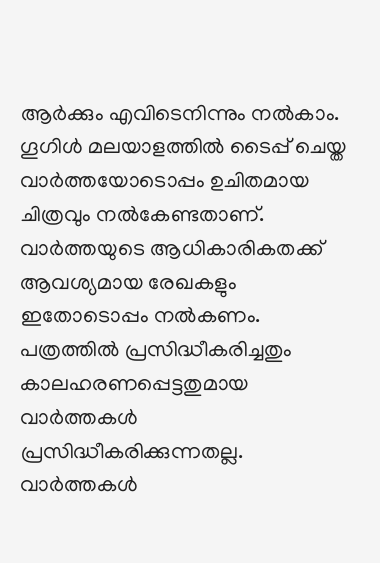ആര്‍ക്കും എവിടെനിന്നും നല്‍കാം. ഗൂഗിള്‍ മലയാളത്തില്‍ ടൈപ്പ് ചെയ്ത വാര്‍ത്തയോടൊപ്പം ഉചിതമായ ചിത്രവും നല്‍കേണ്ടതാണ്. വാര്‍ത്തയുടെ ആധികാരികതക്ക് ആവശ്യമായ രേഖകളും ഇതോടൊപ്പം നല്‍കണം. പത്രത്തില്‍ പ്രസിദ്ധീകരിച്ചതും കാലഹരണപ്പെട്ടതുമായ വാര്‍ത്തകള്‍ പ്രസിദ്ധീകരിക്കുന്നതല്ല. വാര്‍ത്തകള്‍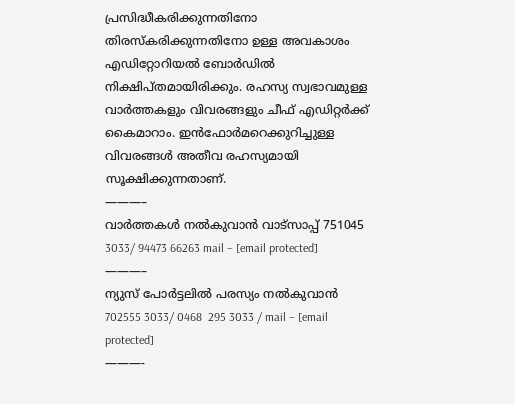പ്രസിദ്ധീകരിക്കുന്നതിനോ തിരസ്കരിക്കുന്നതിനോ ഉള്ള അവകാശം  എഡിറ്റോറിയല്‍ ബോര്‍ഡില്‍ നിക്ഷിപ്തമായിരിക്കും. രഹസ്യ സ്വഭാവമുള്ള വാര്‍ത്തകളും വിവരങ്ങളും ചീഫ് എഡിറ്റര്‍ക്ക് കൈമാറാം. ഇന്‍ഫോര്‍മറെക്കുറിച്ചുള്ള വിവരങ്ങള്‍ അതീവ രഹസ്യമായി സൂക്ഷിക്കുന്നതാണ്.
———–
വാര്‍ത്തകള്‍ നല്‍കുവാന്‍ വാട്സാപ്പ് 751045 3033/ 94473 66263 mail – [email protected]
———–
ന്യുസ് പോര്‍ട്ടലില്‍ പരസ്യം നല്‍കുവാന്‍   702555 3033/ 0468  295 3033 / mail – [email protected]
———-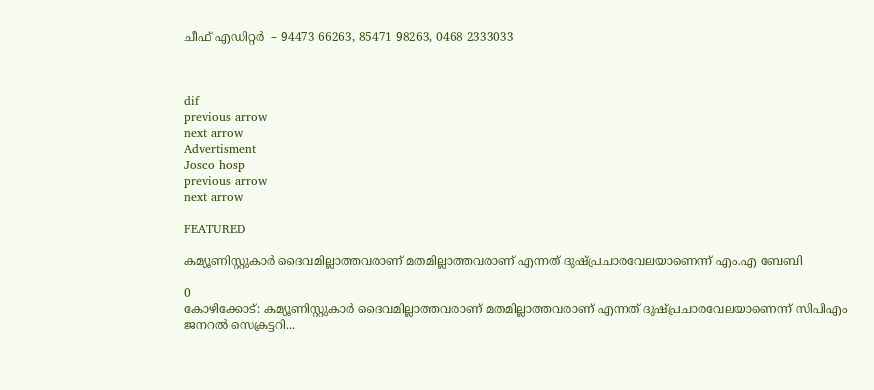ചീഫ് എഡിറ്റര്‍  – 94473 66263, 85471 98263, 0468 2333033



dif
previous arrow
next arrow
Advertisment
Josco hosp
previous arrow
next arrow

FEATURED

കമ്യൂണിസ്റ്റുകാർ ദൈവമില്ലാത്തവരാണ് മതമില്ലാത്തവരാണ് എന്നത് ദുഷ്പ്രചാരവേലയാണെന്ന് എം.എ ബേബി

0
കോഴിക്കോട്: കമ്യൂണിസ്റ്റുകാർ ദൈവമില്ലാത്തവരാണ് മതമില്ലാത്തവരാണ് എന്നത് ദുഷ്പ്രചാരവേലയാണെന്ന് സിപിഎം ജനറൽ സെക്രട്ടറി...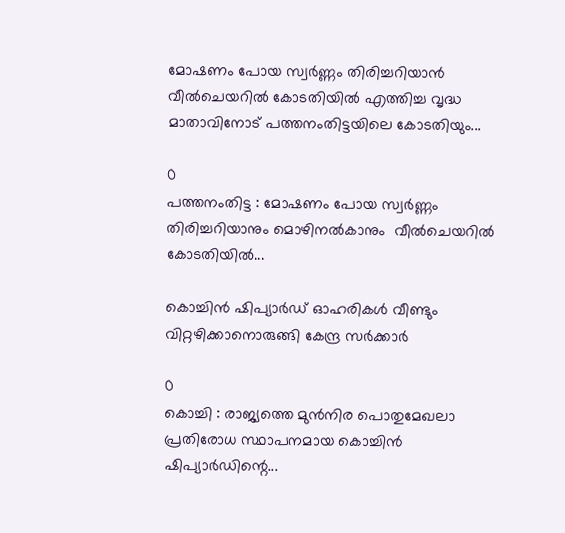മോഷണം പോയ സ്വര്‍ണ്ണം തിരിച്ചറിയാന്‍ വീല്‍ചെയറില്‍ കോടതിയില്‍ എത്തിച്ച വൃദ്ധ മാതാവിനോട്‌ പത്തനംതിട്ടയിലെ കോടതിയും...

0
പത്തനംതിട്ട : മോഷണം പോയ സ്വര്‍ണ്ണം തിരിച്ചറിയാനും മൊഴിനല്‍കാനും  വീല്‍ചെയറില്‍ കോടതിയില്‍...

കൊച്ചിൻ ഷിപ്യാർഡ് ഓഹരികൾ വീണ്ടും വിറ്റഴിക്കാനൊരുങ്ങി കേന്ദ്ര സർക്കാർ

0
കൊച്ചി : രാജ്യത്തെ മുൻനിര പൊതുമേഖലാ പ്രതിരോധ സ്ഥാപനമായ കൊച്ചിൻ ഷിപ്യാർഡിന്റെ...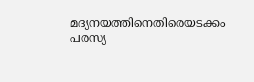മദ്യനയത്തിനെതിരെയടക്കം പരസ്യ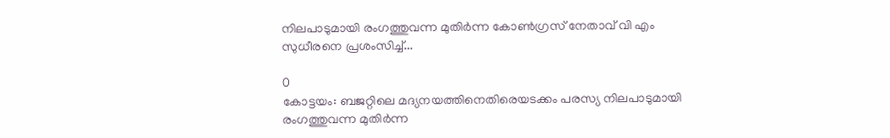നിലപാടുമായി രംഗത്തുവന്ന മുതിർന്ന കോൺഗ്രസ് നേതാവ് വി എം സുധീരനെ പ്രശംസിച്ച്...

0
കോട്ടയം: ബജറ്റിലെ മദ്യനയത്തിനെതിരെയടക്കം പരസ്യ നിലപാടുമായി രംഗത്തുവന്ന മുതിർന്ന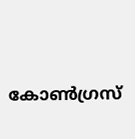കോൺഗ്രസ്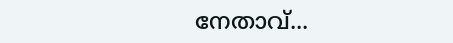നേതാവ്...